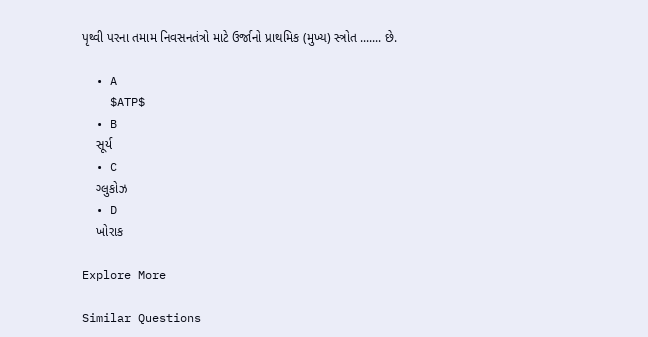પૃથ્વી પરના તમામ નિવસનતંત્રો માટે ઉર્જાનો પ્રાથમિક (મુખ્ય) સ્ત્રોત ....... છે.

  • A
    $ATP$
  • B
    સૂર્ય
  • C
    ગ્લુકોઝ
  • D
    ખોરાક

Explore More

Similar Questions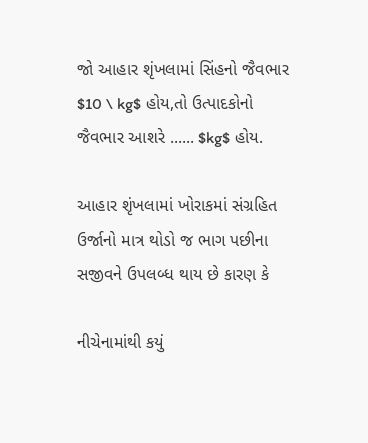જો આહાર શૃંખલામાં સિંહનો જૈવભાર $10 \ kg$ હોય,તો ઉત્પાદકોનો જૈવભાર આશરે ...... $kg$ હોય.

આહાર શૃંખલામાં ખોરાકમાં સંગ્રહિત ઉર્જાનો માત્ર થોડો જ ભાગ પછીના સજીવને ઉપલબ્ધ થાય છે કારણ કે

નીચેનામાંથી કયું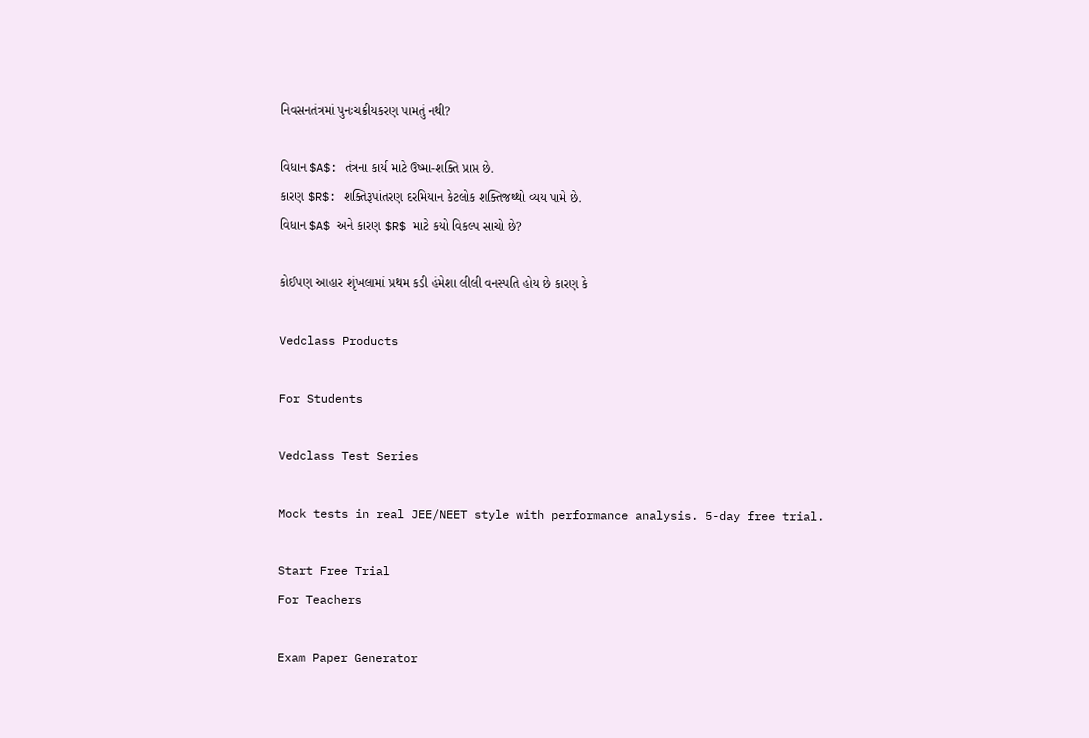નિવસનતંત્રમાં પુનઃચક્રીયકરણ પામતું નથી?

વિધાન $A$: તંત્રના કાર્ય માટે ઉષ્મા-શક્તિ પ્રાપ્ત છે.
કારણ $R$: શક્તિરૂપાંતરણ દરમિયાન કેટલોક શક્તિજથ્થો વ્યય પામે છે.
વિધાન $A$ અને કારણ $R$ માટે કયો વિકલ્પ સાચો છે?

કોઈપણ આહાર શૃંખલામાં પ્રથમ કડી હંમેશા લીલી વનસ્પતિ હોય છે કારણ કે

Vedclass Products

For Students

Vedclass Test Series

Mock tests in real JEE/NEET style with performance analysis. 5-day free trial.

Start Free Trial
For Teachers

Exam Paper Generator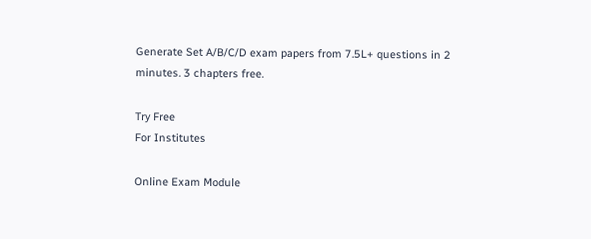Generate Set A/B/C/D exam papers from 7.5L+ questions in 2 minutes. 3 chapters free.

Try Free
For Institutes

Online Exam Module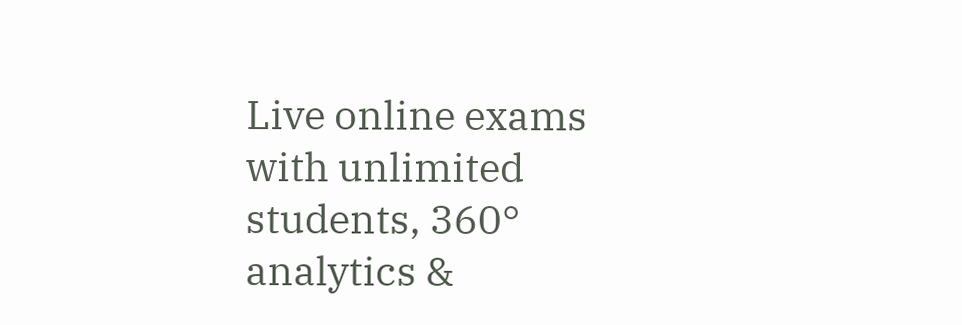Live online exams with unlimited students, 360° analytics &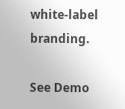white-label branding.

See Demo